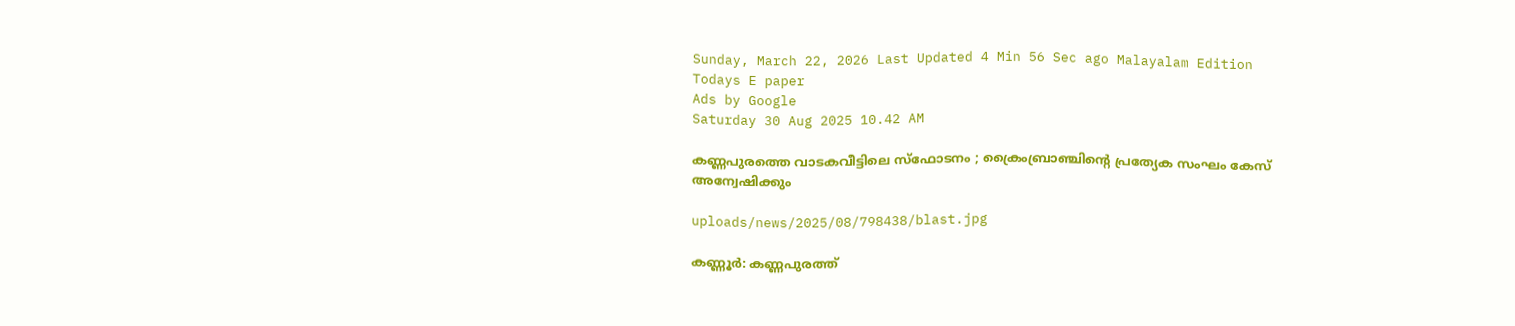Sunday, March 22, 2026 Last Updated 4 Min 56 Sec ago Malayalam Edition
Todays E paper
Ads by Google
Saturday 30 Aug 2025 10.42 AM

കണ്ണപുരത്തെ വാടകവീട്ടിലെ സ്‌ഫോടനം ; ക്രൈംബ്രാഞ്ചിന്റെ പ്രത്യേക സംഘം കേസ് അന്വേഷിക്കും

uploads/news/2025/08/798438/blast.jpg

കണ്ണൂര്‍: കണ്ണപുരത്ത്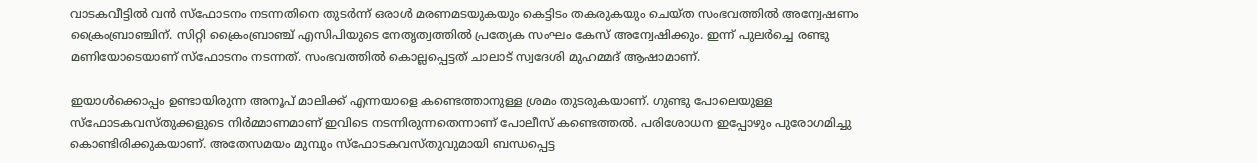വാടകവീട്ടില്‍ വന്‍ സ്‌ഫോടനം നടന്നതിനെ തുടര്‍ന്ന് ഒരാള്‍ മരണമടയുകയും കെട്ടിടം തകരുകയും ചെയ്ത സംഭവത്തില്‍ അന്വേഷണം ക്രൈംബ്രാഞ്ചിന്. സിറ്റി ക്രൈംബ്രാഞ്ച് എസിപിയുടെ നേതൃത്വത്തില്‍ പ്രത്യേക സംഘം കേസ് അന്വേഷിക്കും. ഇന്ന് പുലര്‍ച്ചെ രണ്ടു മണിയോടെയാണ് സ്‌ഫോടനം നടന്നത്. സംഭവത്തില്‍ കൊല്ലപ്പെട്ടത് ചാലാട് സ്വദേശി മുഹമ്മദ് ആഷാമാണ്.

ഇയാള്‍ക്കൊപ്പം ഉണ്ടായിരുന്ന അനൂപ് മാലിക്ക് എന്നയാളെ കണ്ടെത്താനുള്ള ശ്രമം തുടരുകയാണ്. ഗുണ്ടു പോലെയുള്ള സ്‌ഫോടകവസ്തുക്കളുടെ നിര്‍മ്മാണമാണ് ഇവിടെ നടന്നിരുന്നതെന്നാണ് പോലീസ് കണ്ടെത്തല്‍. പരിശോധന ഇപ്പോഴും പുരോഗമിച്ചു കൊണ്ടിരിക്കുകയാണ്. അതേസമയം മുമ്പും സ്‌ഫോടകവസ്തുവുമായി ബന്ധപ്പെട്ട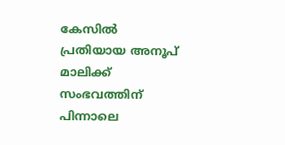കേസില്‍ പ്രതിയായ അനൂപ് മാലിക്ക് സംഭവത്തിന് പിന്നാലെ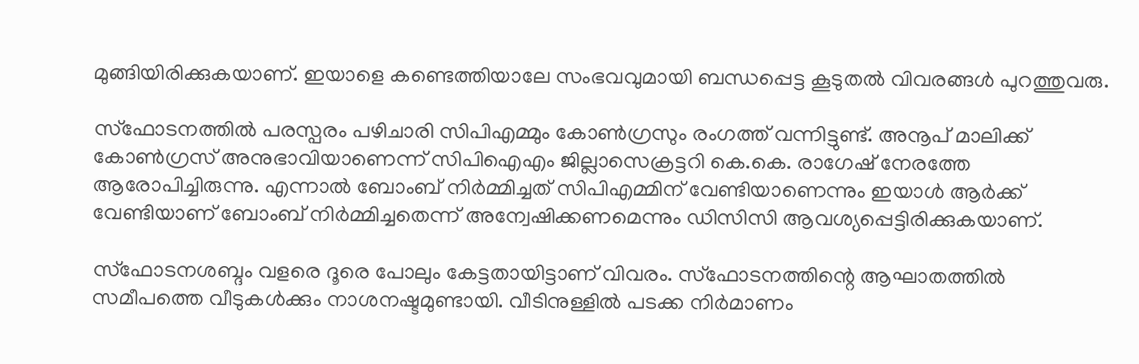മുങ്ങിയിരിക്കുകയാണ്. ഇയാളെ കണ്ടെത്തിയാലേ സംഭവവുമായി ബന്ധപ്പെട്ട കൂടുതല്‍ വിവരങ്ങള്‍ പുറത്തുവരു.

സ്‌ഫോടനത്തില്‍ പരസ്പരം പഴിചാരി സിപിഎമ്മും കോണ്‍ഗ്രസും രംഗത്ത് വന്നിട്ടുണ്ട്. അനൂപ് മാലിക്ക് കോണ്‍ഗ്രസ് അനുഭാവിയാണെന്ന് സിപിഐഎം ജില്ലാസെക്രട്ടറി കെ.കെ. രാഗേഷ് നേരത്തേ ആരോപിച്ചിരുന്നു. എന്നാല്‍ ബോംബ് നിര്‍മ്മിച്ചത് സിപിഎമ്മിന് വേണ്ടിയാണെന്നും ഇയാള്‍ ആര്‍ക്ക് വേണ്ടിയാണ് ബോംബ് നിര്‍മ്മിച്ചതെന്ന് അന്വേഷിക്കണമെന്നും ഡിസിസി ആവശ്യപ്പെട്ടിരിക്കുകയാണ്.

സ്‌ഫോടനശബ്ദം വളരെ ദൂരെ പോലും കേട്ടതായിട്ടാണ് വിവരം. സ്‌ഫോടനത്തിന്റെ ആഘാതത്തില്‍ സമീപത്തെ വീടുകള്‍ക്കും നാശനഷ്ടമുണ്ടായി. വീടിനുള്ളില്‍ പടക്ക നിര്‍മാണം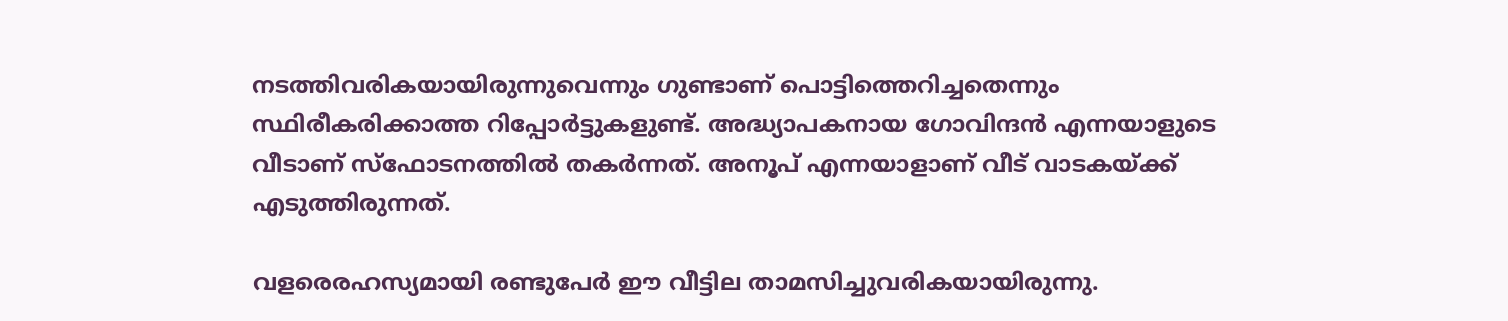നടത്തിവരികയായിരുന്നുവെന്നും ഗുണ്ടാണ് പൊട്ടിത്തെറിച്ചതെന്നും സ്ഥിരീകരിക്കാത്ത റിപ്പോര്‍ട്ടുകളുണ്ട്. അദ്ധ്യാപകനായ ഗോവിന്ദന്‍ എന്നയാളുടെ വീടാണ് സ്‌ഫോടനത്തില്‍ തകര്‍ന്നത്. അനൂപ് എന്നയാളാണ് വീട് വാടകയ്ക്ക് എടുത്തിരുന്നത്.

വളരെരഹസ്യമായി രണ്ടുപേര്‍ ഈ വീട്ടില താമസിച്ചുവരികയായിരുന്നു.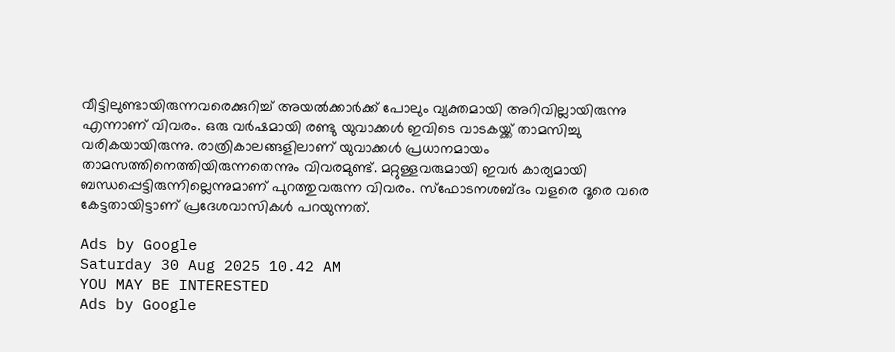വീട്ടിലുണ്ടായിരുന്നവരെക്കുറിച്ച് അയല്‍ക്കാര്‍ക്ക് പോലും വ്യക്തമായി അറിവില്ലായിരുന്നു എന്നാണ് വിവരം. ഒരു വര്‍ഷമായി രണ്ടു യുവാക്കള്‍ ഇവിടെ വാടകയ്ക്ക് താമസിച്ചു വരികയായിരുന്നു. രാത്രികാലങ്ങളിലാണ് യുവാക്കള്‍ പ്രധാനമായം താമസത്തിനെത്തിയിരുന്നതെന്നും വിവരമുണ്ട്. മറ്റുള്ളവരുമായി ഇവര്‍ കാര്യമായി ബന്ധപ്പെട്ടിരുന്നില്ലെന്നുമാണ് പുറത്തുവരുന്ന വിവരം. സ്‌ഫോടനശബ്ദം വളരെ ദൂരെ വരെ കേട്ടതായിട്ടാണ് പ്രദേശവാസികള്‍ പറയുന്നത്.

Ads by Google
Saturday 30 Aug 2025 10.42 AM
YOU MAY BE INTERESTED
Ads by Google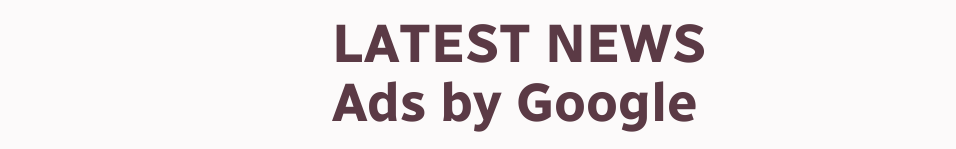LATEST NEWS
Ads by Google